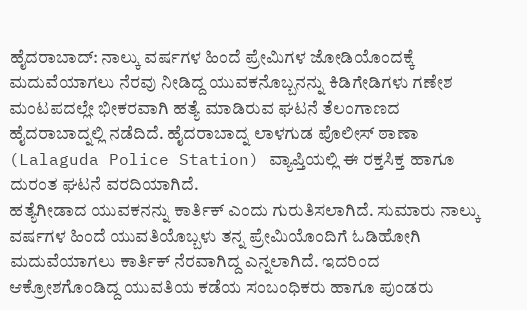ಹೈದರಾಬಾದ್: ನಾಲ್ಕು ವರ್ಷಗಳ ಹಿಂದೆ ಪ್ರೇಮಿಗಳ ಜೋಡಿಯೊಂದಕ್ಕೆ ಮದುವೆಯಾಗಲು ನೆರವು ನೀಡಿದ್ದ ಯುವಕನೊಬ್ಬನನ್ನು ಕಿಡಿಗೇಡಿಗಳು ಗಣೇಶ ಮಂಟಪದಲ್ಲೇ ಭೀಕರವಾಗಿ ಹತ್ಯೆ ಮಾಡಿರುವ ಘಟನೆ ತೆಲಂಗಾಣದ ಹೈದರಾಬಾದ್ನಲ್ಲಿ ನಡೆದಿದೆ. ಹೈದರಾಬಾದ್ನ ಲಾಳಗುಡ ಪೊಲೀಸ್ ಠಾಣಾ (Lalaguda Police Station) ವ್ಯಾಪ್ತಿಯಲ್ಲಿ ಈ ರಕ್ತಸಿಕ್ತ ಹಾಗೂ ದುರಂತ ಘಟನೆ ವರದಿಯಾಗಿದೆ.
ಹತ್ಯೆಗೀಡಾದ ಯುವಕನನ್ನು ಕಾರ್ತಿಕ್ ಎಂದು ಗುರುತಿಸಲಾಗಿದೆ. ಸುಮಾರು ನಾಲ್ಕು ವರ್ಷಗಳ ಹಿಂದೆ ಯುವತಿಯೊಬ್ಬಳು ತನ್ನ ಪ್ರೇಮಿಯೊಂದಿಗೆ ಓಡಿಹೋಗಿ ಮದುವೆಯಾಗಲು ಕಾರ್ತಿಕ್ ನೆರವಾಗಿದ್ದ ಎನ್ನಲಾಗಿದೆ. ಇದರಿಂದ ಆಕ್ರೋಶಗೊಂಡಿದ್ದ ಯುವತಿಯ ಕಡೆಯ ಸಂಬಂಧಿಕರು ಹಾಗೂ ಪುಂಡರು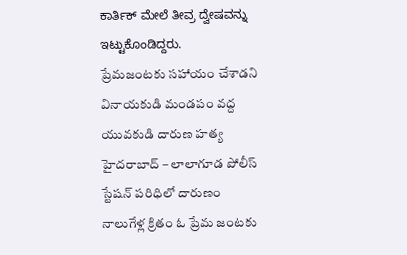ಕಾರ್ತಿಕ್ ಮೇಲೆ ತೀವ್ರ ದ್ವೇಷವನ್ನು ಇಟ್ಟುಕೊಂಡಿದ್ದರು.
ప్రేమజంటకు సహాయం చేశాడని వినాయకుడి మండపం వద్ద యువకుడి దారుణ హత్య
హైదరాబాద్ – లాలాగూడ పోలీస్ స్టేషన్ పరిధిలో దారుణం
నాలుగేళ్ల క్రితం ఓ ప్రేమ జంటకు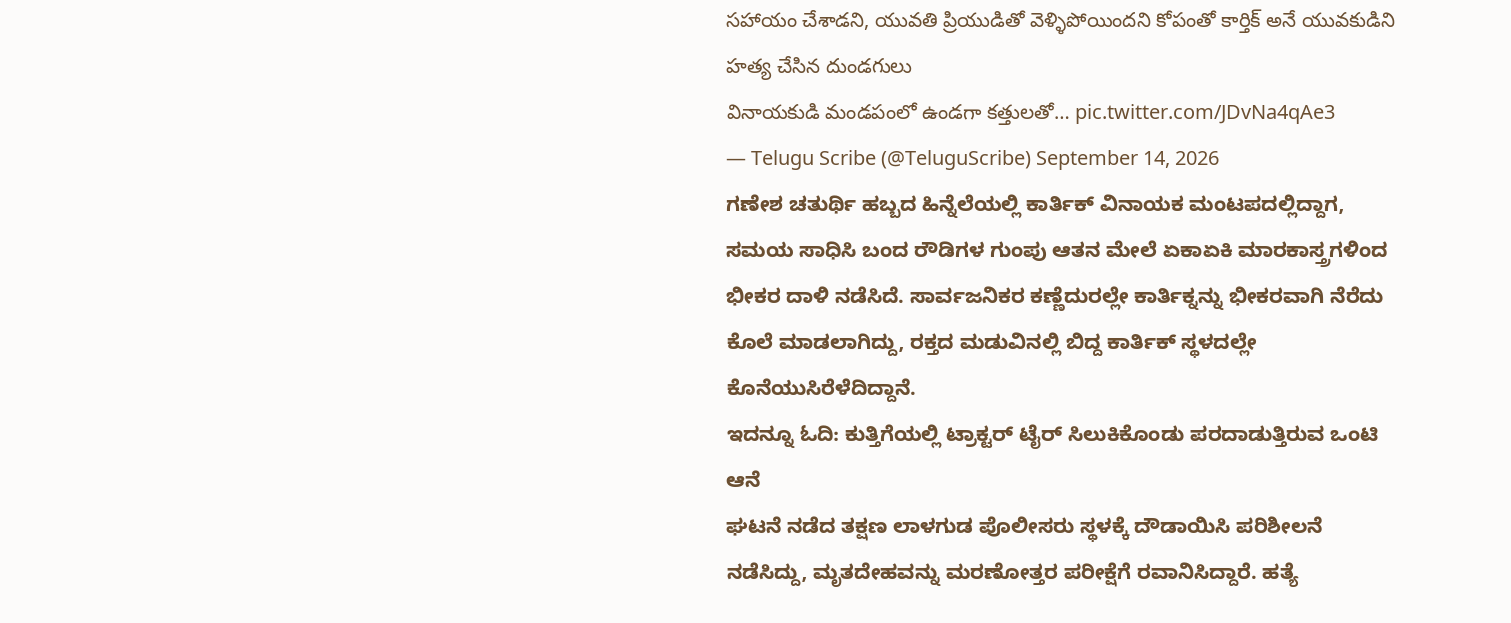సహాయం చేశాడని, యువతి ప్రియుడితో వెళ్ళిపోయిందని కోపంతో కార్తిక్ అనే యువకుడిని హత్య చేసిన దుండగులు
వినాయకుడి మండపంలో ఉండగా కత్తులతో… pic.twitter.com/JDvNa4qAe3
— Telugu Scribe (@TeluguScribe) September 14, 2026
ಗಣೇಶ ಚತುರ್ಥಿ ಹಬ್ಬದ ಹಿನ್ನೆಲೆಯಲ್ಲಿ ಕಾರ್ತಿಕ್ ವಿನಾಯಕ ಮಂಟಪದಲ್ಲಿದ್ದಾಗ, ಸಮಯ ಸಾಧಿಸಿ ಬಂದ ರೌಡಿಗಳ ಗುಂಪು ಆತನ ಮೇಲೆ ಏಕಾಏಕಿ ಮಾರಕಾಸ್ತ್ರಗಳಿಂದ ಭೀಕರ ದಾಳಿ ನಡೆಸಿದೆ. ಸಾರ್ವಜನಿಕರ ಕಣ್ಣೆದುರಲ್ಲೇ ಕಾರ್ತಿಕ್ನನ್ನು ಭೀಕರವಾಗಿ ನೆರೆದು ಕೊಲೆ ಮಾಡಲಾಗಿದ್ದು, ರಕ್ತದ ಮಡುವಿನಲ್ಲಿ ಬಿದ್ದ ಕಾರ್ತಿಕ್ ಸ್ಥಳದಲ್ಲೇ ಕೊನೆಯುಸಿರೆಳೆದಿದ್ದಾನೆ.
ಇದನ್ನೂ ಓದಿ: ಕುತ್ತಿಗೆಯಲ್ಲಿ ಟ್ರಾಕ್ಟರ್ ಟೈರ್ ಸಿಲುಕಿಕೊಂಡು ಪರದಾಡುತ್ತಿರುವ ಒಂಟಿ ಆನೆ
ಘಟನೆ ನಡೆದ ತಕ್ಷಣ ಲಾಳಗುಡ ಪೊಲೀಸರು ಸ್ಥಳಕ್ಕೆ ದೌಡಾಯಿಸಿ ಪರಿಶೀಲನೆ ನಡೆಸಿದ್ದು, ಮೃತದೇಹವನ್ನು ಮರಣೋತ್ತರ ಪರೀಕ್ಷೆಗೆ ರವಾನಿಸಿದ್ದಾರೆ. ಹತ್ಯೆ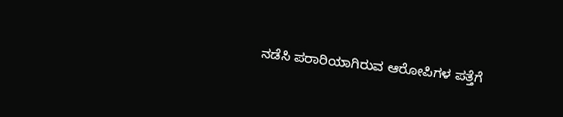ನಡೆಸಿ ಪರಾರಿಯಾಗಿರುವ ಆರೋಪಿಗಳ ಪತ್ತೆಗೆ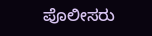ಪೊಲೀಸರು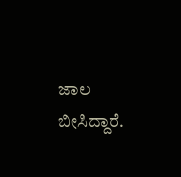ಜಾಲ ಬೀಸಿದ್ದಾರೆ.